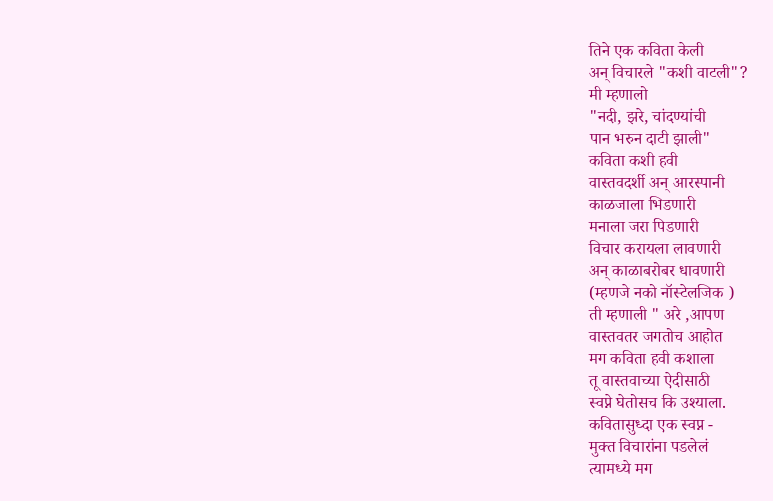तिने एक कविता केली
अन् विचारले "कशी वाटली"?
मी म्हणालो
"नदी, झरे, चांदण्यांची
पान भरुन दाटी झाली"
कविता कशी हवी
वास्तवदर्शी अन् आरस्पानी
काळजाला भिडणारी
मनाला जरा पिडणारी
विचार करायला लावणारी
अन् काळाबरोबर धावणारी
(म्हणजे नको नॉस्टेलजिक )
ती म्हणाली " अरे ,आपण
वास्तवतर जगतोच आहोत
मग कविता हवी कशाला
तू वास्तवाच्या ऐदीसाठी
स्वप्ने घेतोसच कि उश्याला.
कवितासुध्दा एक स्वप्न -
मुक्त विचारांना पडलेलं
त्यामध्ये मग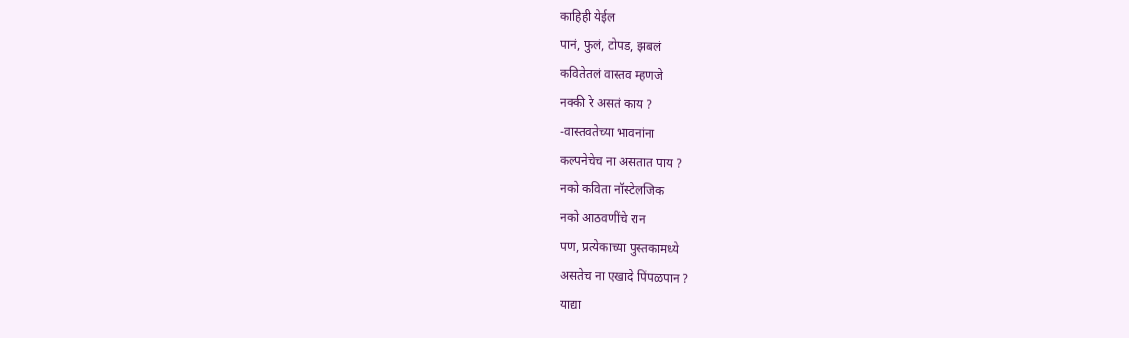काहिही येईल
पानं, फुलं, टोपड, झबलं
कवितेतलं वास्तव म्हणजे
नक्की रे असतं काय ?
-वास्तवतेच्या भावनांना
कल्पनेचेच ना असतात पाय ?
नको कविता नॉस्टेलजिक
नको आठवणींचे रान
पण, प्रत्येकाच्या पुस्तकामध्ये
असतेच ना एखादे पिंपळपान ?
याद्या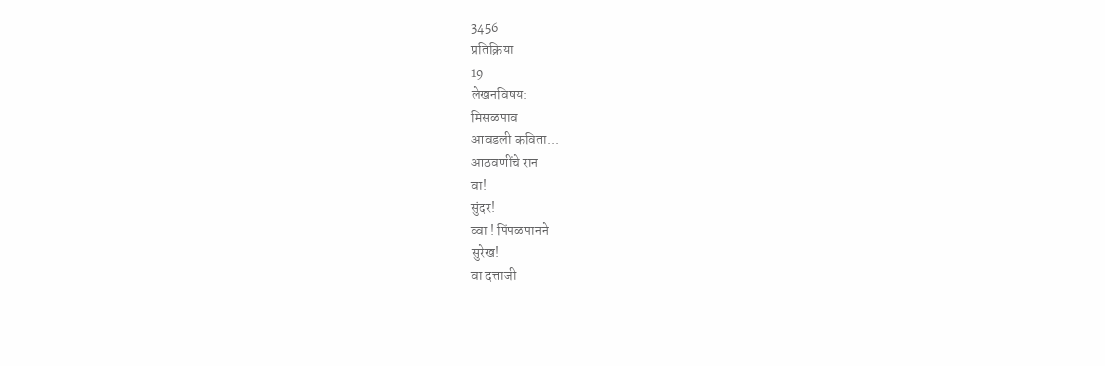3456
प्रतिक्रिया
19
लेखनविषय:
मिसळपाव
आवडली कविता...
आठवणींचे रान
वा!
सुंदर!
व्वा ! पिंपळपानने
सुरेख!
वा दत्ताजी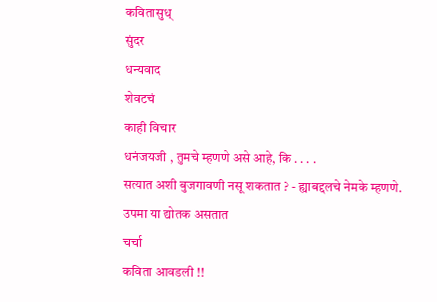कवितासुध्
सुंदर
धन्यवाद
शेवटचं
काही विचार
धनंजयजी , तुमचे म्हणणे असे आहे, कि . . . .
सत्यात अशी बुजगावणी नसू शकतात ? - ह्याबद्दलचे नेमके म्हणणे.
उपमा या द्योतक असतात
चर्चा
कविता आवडली !!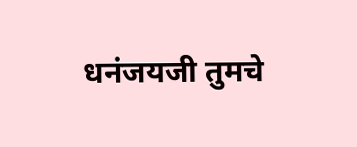धनंजयजी तुमचे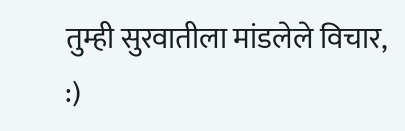तुम्ही सुरवातीला मांडलेले विचार,
:)